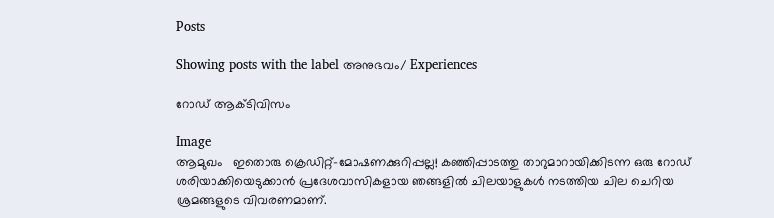Posts

Showing posts with the label അനുഭവം/ Experiences

റോഡ് ആക്ടിവിസം

Image
ആമുഖം   ഇതൊരു ക്രെഡിറ്റ്-മോഷണക്കുറിപ്പല്ല! കഞ്ഞിപ്പാടത്തു താറുമാറായിക്കിടന്ന ഒരു റോഡ്‌ ശരിയാക്കിയെടുക്കാൻ പ്രദേശവാസികളായ ഞങ്ങളിൽ ചിലയാളുകൾ നടത്തിയ ചില ചെറിയ ശ്രമങ്ങളുടെ വിവരണമാണ്.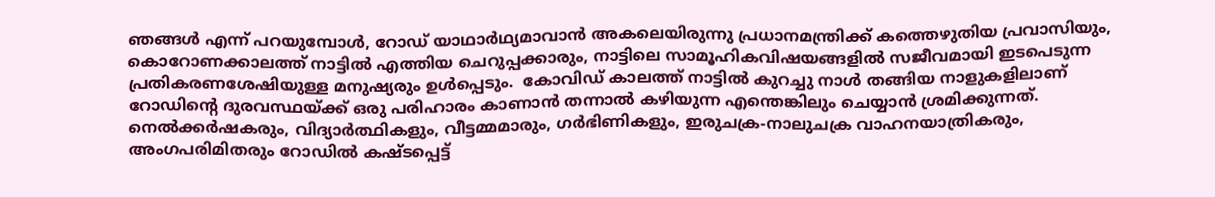ഞങ്ങൾ എന്ന് പറയുമ്പോൾ, റോഡ് യാഥാർഥ്യമാവാൻ അകലെയിരുന്നു പ്രധാനമന്ത്രിക്ക് കത്തെഴുതിയ പ്രവാസിയും, കൊറോണക്കാലത്ത് നാട്ടിൽ എത്തിയ ചെറുപ്പക്കാരും, നാട്ടിലെ സാമൂഹികവിഷയങ്ങളിൽ സജീവമായി ഇടപെടുന്ന പ്രതികരണശേഷിയുള്ള മനുഷ്യരും ഉൾപ്പെടും.  കോവിഡ് കാലത്ത് നാട്ടിൽ കുറച്ചു നാൾ തങ്ങിയ നാളുകളിലാണ് റോഡിന്റെ ദുരവസ്ഥയ്ക്ക് ഒരു പരിഹാരം കാണാൻ തന്നാൽ കഴിയുന്ന എന്തെങ്കിലും ചെയ്യാൻ ശ്രമിക്കുന്നത്. നെൽക്കർഷകരും, വിദ്യാർത്ഥികളും, വീട്ടമ്മമാരും, ഗർഭിണികളും, ഇരുചക്ര-നാലുചക്ര വാഹനയാത്രികരും, അംഗപരിമിതരും റോഡിൽ കഷ്ടപ്പെട്ട്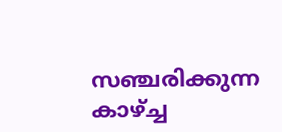സഞ്ചരിക്കുന്ന കാഴ്ച്ച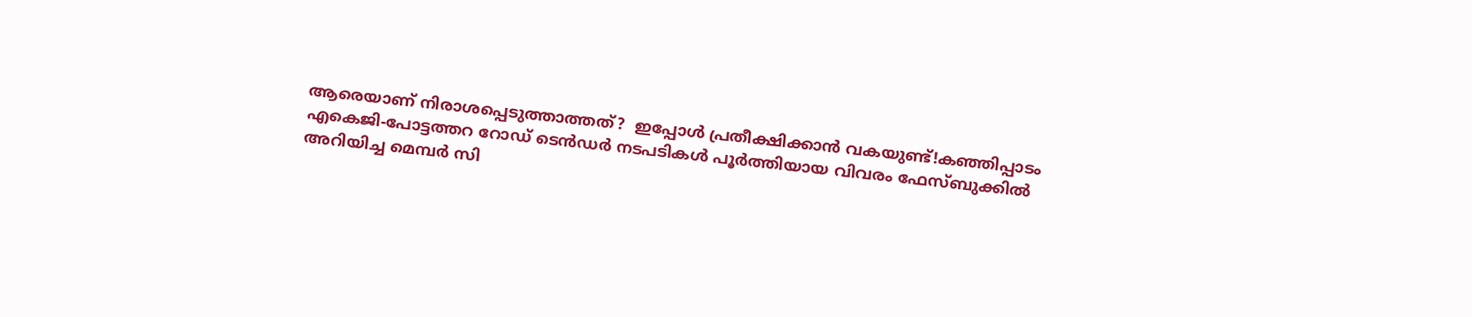ആരെയാണ് നിരാശപ്പെടുത്താത്തത്?  ഇപ്പോൾ പ്രതീക്ഷിക്കാൻ വകയുണ്ട്!കഞ്ഞിപ്പാടം എകെജി-പോട്ടത്തറ റോഡ് ടെൻഡർ നടപടികൾ പൂർത്തിയായ വിവരം ഫേസ്ബുക്കിൽ അറിയിച്ച മെമ്പർ സി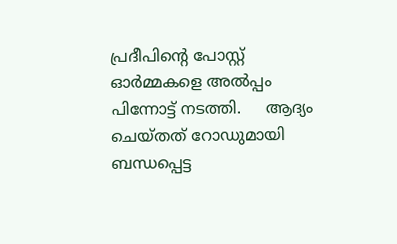പ്രദീപിന്റെ പോസ്റ്റ് ഓർമ്മകളെ അൽപ്പം പിന്നോട്ട് നടത്തി.     ആദ്യം ചെയ്‌തത്‌ റോഡുമായി ബന്ധപ്പെട്ട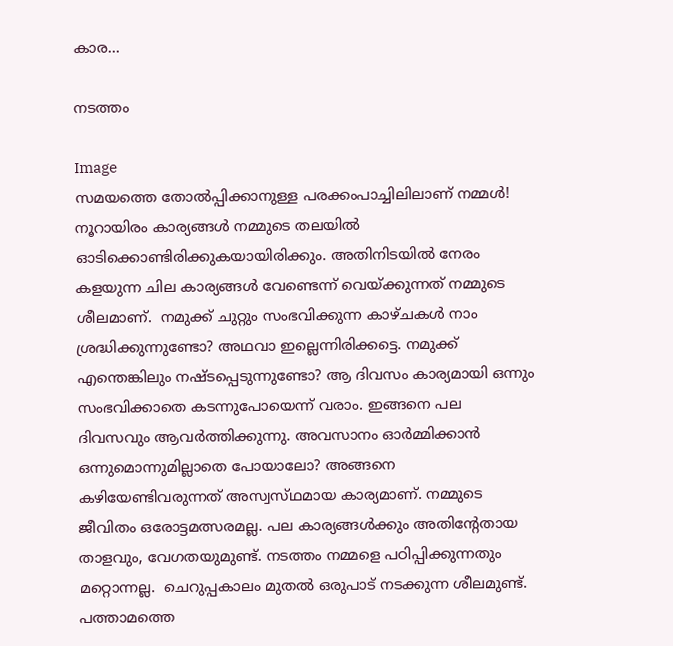കാര...

നടത്തം

Image
സമയത്തെ തോൽപ്പിക്കാനുള്ള പരക്കംപാച്ചിലിലാണ് നമ്മൾ! നൂറായിരം കാര്യങ്ങൾ നമ്മുടെ തലയിൽ ഓടിക്കൊണ്ടിരിക്കുകയായിരിക്കും. അതിനിടയിൽ നേരം കളയുന്ന ചില കാര്യങ്ങൾ വേണ്ടെന്ന് വെയ്ക്കുന്നത് നമ്മുടെ ശീലമാണ്.  നമുക്ക് ചുറ്റും സംഭവിക്കുന്ന കാഴ്ചകൾ നാം ശ്രദ്ധിക്കുന്നുണ്ടോ? അഥവാ ഇല്ലെന്നിരിക്കട്ടെ. നമുക്ക് എന്തെങ്കിലും നഷ്ടപ്പെടുന്നുണ്ടോ? ആ ദിവസം കാര്യമായി ഒന്നും സംഭവിക്കാതെ കടന്നുപോയെന്ന് വരാം. ഇങ്ങനെ പല ദിവസവും ആവർത്തിക്കുന്നു. അവസാനം ഓർമ്മിക്കാൻ ഒന്നുമൊന്നുമില്ലാതെ പോയാലോ? അങ്ങനെ കഴിയേണ്ടിവരുന്നത് അസ്വസ്‌ഥമായ കാര്യമാണ്. നമ്മുടെ ജീവിതം ഒരോട്ടമത്സരമല്ല. പല കാര്യങ്ങൾക്കും അതിന്റേതായ  താളവും, വേഗതയുമുണ്ട്. നടത്തം നമ്മളെ പഠിപ്പിക്കുന്നതും മറ്റൊന്നല്ല.  ചെറുപ്പകാലം മുതൽ ഒരുപാട് നടക്കുന്ന ശീലമുണ്ട്. പത്താമത്തെ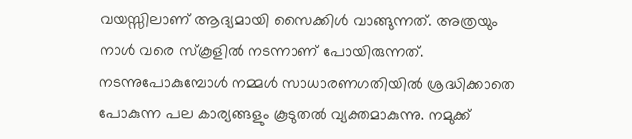വയസ്സിലാണ് ആദ്യമായി സൈക്കിൾ വാങ്ങുന്നത്. അത്രയും നാൾ വരെ സ്‌കൂളിൽ നടന്നാണ് പോയിരുന്നത്. നടന്നുപോകുമ്പോൾ നമ്മൾ സാധാരണഗതിയിൽ ശ്രദ്ധിക്കാതെ പോകുന്ന പല കാര്യങ്ങളും കൂടുതൽ വ്യക്തമാകുന്നു. നമുക്ക്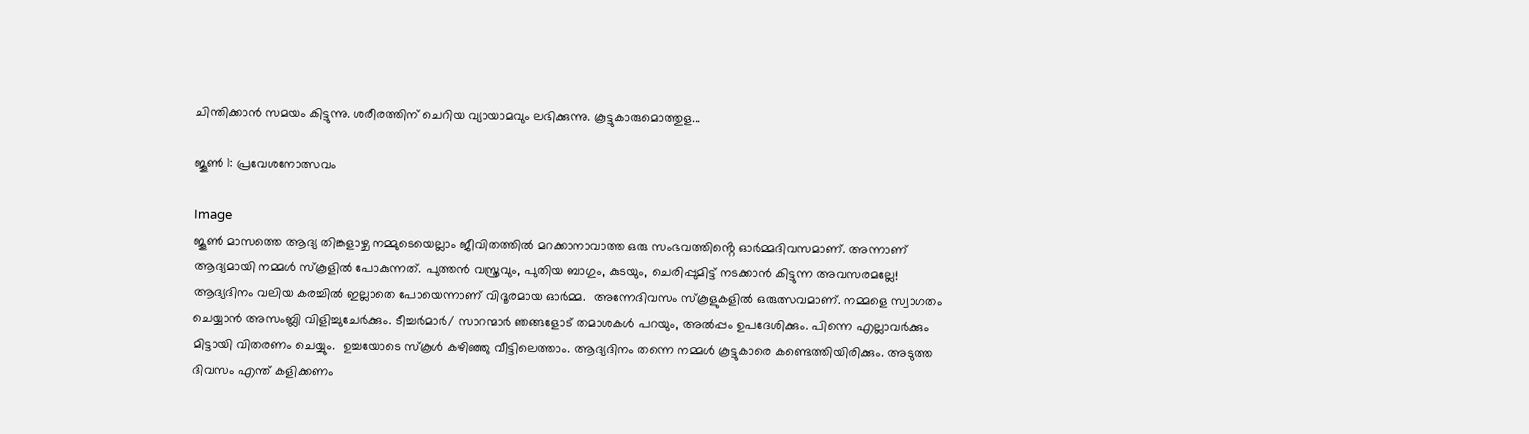ചിന്തിക്കാൻ സമയം കിട്ടുന്നു. ശരീരത്തിന് ചെറിയ വ്യായാമവും ലഭിക്കുന്നു. കൂട്ടുകാരുമൊത്തുള...

ജൂൺ 1: പ്രവേശനോത്സവം

Image
ജൂൺ മാസത്തെ ആദ്യ തിങ്കളാഴ്ച നമ്മുടെയെല്ലാം ജീവിതത്തിൽ മറക്കാനാവാത്ത ഒരു സംഭവത്തിൻ്റെ ഓർമ്മദിവസമാണ്. അന്നാണ് ആദ്യമായി നമ്മൾ സ്‌കൂളിൽ പോകുന്നത്. പുത്തൻ വസ്ത്രവും, പുതിയ ബാഗും, കുടയും, ചെരിപ്പുമിട്ട് നടക്കാൻ കിട്ടുന്ന അവസരമല്ലേ! ആദ്യദിനം വലിയ കരച്ചിൽ ഇല്ലാതെ പോയെന്നാണ് വിദൂരമായ ഓർമ്മ.  അന്നേദിവസം സ്‌കൂളുകളിൽ ഒരുത്സവമാണ്. നമ്മളെ സ്വാഗതം ചെയ്യാൻ അസംബ്ലി വിളിച്ചുചേർക്കും. ടീച്ചർമാർ/ സാറന്മാർ ഞങ്ങളോട് തമാശകൾ പറയും, അൽപ്പം ഉപദേശിക്കും. പിന്നെ എല്ലാവർക്കും മിട്ടായി വിതരണം ചെയ്യും.  ഉച്ചയോടെ സ്‌കൂൾ കഴിഞ്ഞു വീട്ടിലെത്താം. ആദ്യദിനം തന്നെ നമ്മൾ കൂട്ടുകാരെ കണ്ടെത്തിയിരിക്കും. അടുത്ത ദിവസം എന്ത് കളിക്കണം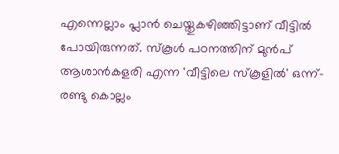എന്നെല്ലാം പ്ലാൻ ചെയ്തുകഴിഞ്ഞിട്ടാണ് വീട്ടിൽ പോയിരുന്നത്. സ്‌കൂൾ പഠനത്തിന് മുൻപ് ആശാൻകളരി എന്ന 'വീട്ടിലെ സ്‌കൂളിൽ' ഒന്ന്-രണ്ടു കൊല്ലം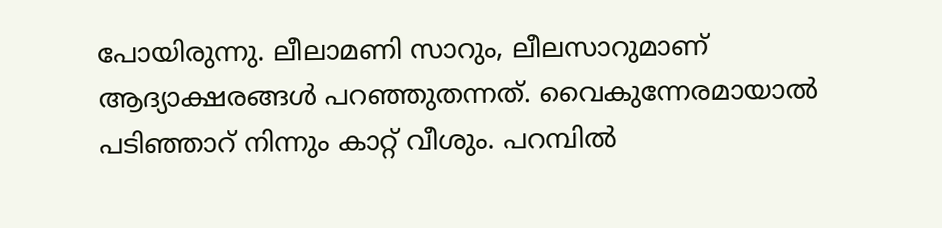പോയിരുന്നു. ലീലാമണി സാറും, ലീലസാറുമാണ് ആദ്യാക്ഷരങ്ങൾ പറഞ്ഞുതന്നത്. വൈകുന്നേരമായാൽ പടിഞ്ഞാറ് നിന്നും കാറ്റ് വീശും. പറമ്പിൽ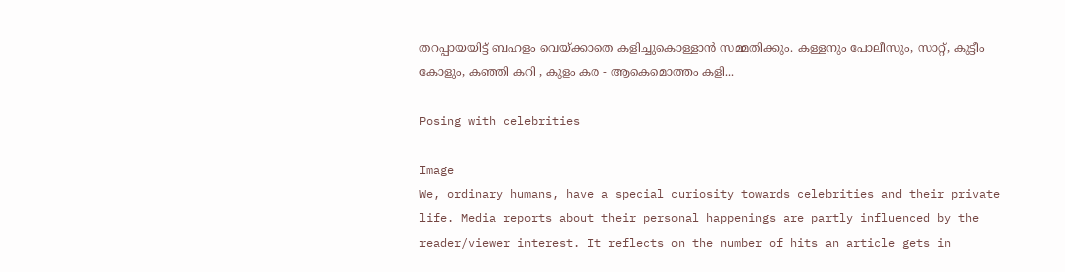തറപ്പായയിട്ട് ബഹളം വെയ്ക്കാതെ കളിച്ചുകൊള്ളാൻ സമ്മതിക്കും. കള്ളനും പോലീസും, സാറ്റ്, കുട്ടീം കോളും, കഞ്ഞി കറി , കുളം കര - ആകെമൊത്തം കളി...

Posing with celebrities

Image
We, ordinary humans, have a special curiosity towards celebrities and their private life. Media reports about their personal happenings are partly influenced by the reader/viewer interest. It reflects on the number of hits an article gets in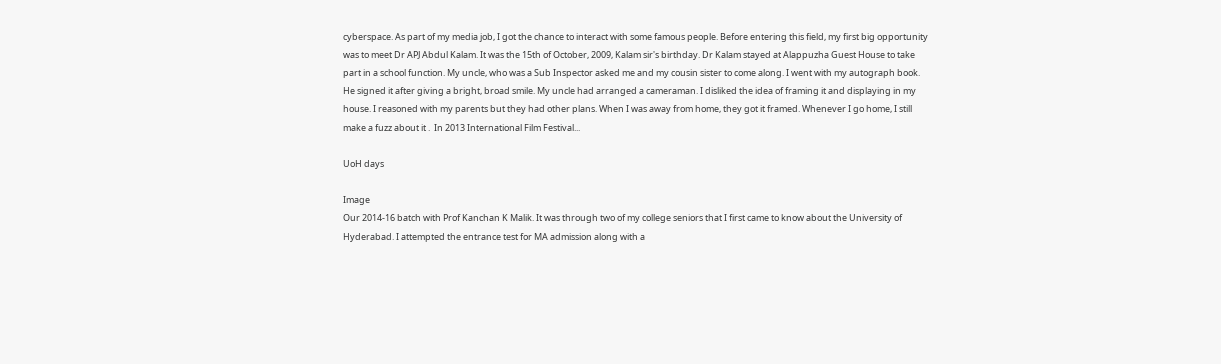cyberspace. As part of my media job, I got the chance to interact with some famous people. Before entering this field, my first big opportunity was to meet Dr APJ Abdul Kalam. It was the 15th of October, 2009, Kalam sir's birthday. Dr Kalam stayed at Alappuzha Guest House to take part in a school function. My uncle, who was a Sub Inspector asked me and my cousin sister to come along. I went with my autograph book. He signed it after giving a bright, broad smile. My uncle had arranged a cameraman. I disliked the idea of framing it and displaying in my house. I reasoned with my parents but they had other plans. When I was away from home, they got it framed. Whenever I go home, I still make a fuzz about it .  In 2013 International Film Festival...

UoH days

Image
Our 2014-16 batch with Prof Kanchan K Malik. It was through two of my college seniors that I first came to know about the University of Hyderabad. I attempted the entrance test for MA admission along with a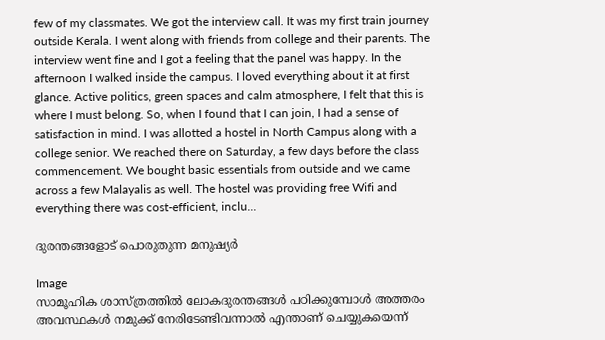few of my classmates. We got the interview call. It was my first train journey outside Kerala. I went along with friends from college and their parents. The interview went fine and I got a feeling that the panel was happy. In the afternoon I walked inside the campus. I loved everything about it at first glance. Active politics, green spaces and calm atmosphere, I felt that this is where I must belong. So, when I found that I can join, I had a sense of satisfaction in mind. I was allotted a hostel in North Campus along with a college senior. We reached there on Saturday, a few days before the class commencement. We bought basic essentials from outside and we came across a few Malayalis as well. The hostel was providing free Wifi and everything there was cost-efficient, inclu...

ദുരന്തങ്ങളോട് പൊരുതുന്ന മനുഷ്യർ

Image
സാമൂഹിക ശാസ്ത്രത്തിൽ ലോകദുരന്തങ്ങൾ പഠിക്കുമ്പോൾ അത്തരം അവസ്ഥകൾ നമുക്ക് നേരിടേണ്ടിവന്നാൽ എന്താണ് ചെയ്യുകയെന്ന്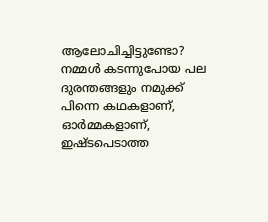ആലോചിച്ചിട്ടുണ്ടോ? നമ്മൾ കടന്നുപോയ പല ദുരന്തങ്ങളും നമുക്ക് പിന്നെ കഥകളാണ്, ഓർമ്മകളാണ്, ഇഷ്ടപെടാത്ത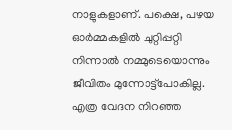നാളുകളാണ്. പക്ഷെ, പഴയ ഓർമ്മകളിൽ ചുറ്റിപ്പറ്റി നിന്നാൽ നമ്മുടെയൊന്നും ജീവിതം മുന്നോട്ട്പോകില്ല. എത്ര വേദന നിറഞ്ഞ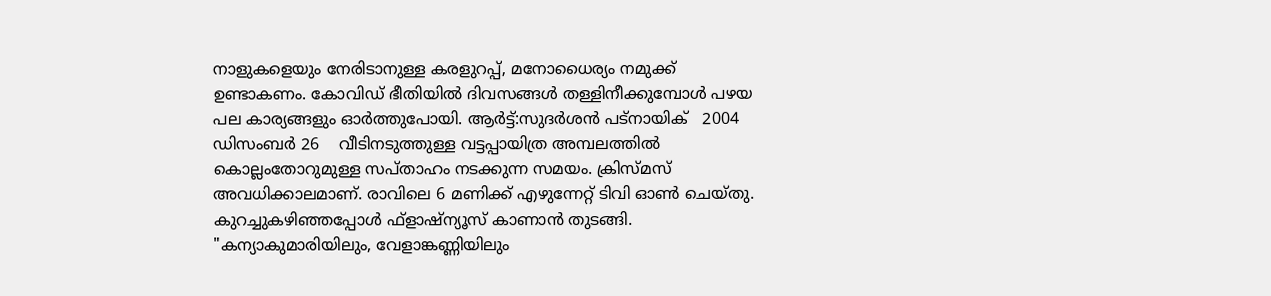നാളുകളെയും നേരിടാനുള്ള കരളുറപ്പ്, മനോധൈര്യം നമുക്ക് ഉണ്ടാകണം. കോവിഡ് ഭീതിയിൽ ദിവസങ്ങൾ തള്ളിനീക്കുമ്പോൾ പഴയ പല കാര്യങ്ങളും ഓർത്തുപോയി. ആർട്ട്:സുദർശൻ പട്നായിക്   2004 ഡിസംബർ 26    വീടിനടുത്തുള്ള വട്ടപ്പായിത്ര അമ്പലത്തിൽ കൊല്ലംതോറുമുള്ള സപ്‌താഹം നടക്കുന്ന സമയം. ക്രിസ്മസ് അവധിക്കാലമാണ്. രാവിലെ 6 മണിക്ക് എഴുന്നേറ്റ് ടിവി ഓൺ ചെയ്തു. കുറച്ചുകഴിഞ്ഞപ്പോൾ ഫ്‌ളാഷ്‌ന്യൂസ് കാണാൻ തുടങ്ങി. "കന്യാകുമാരിയിലും, വേളാങ്കണ്ണിയിലും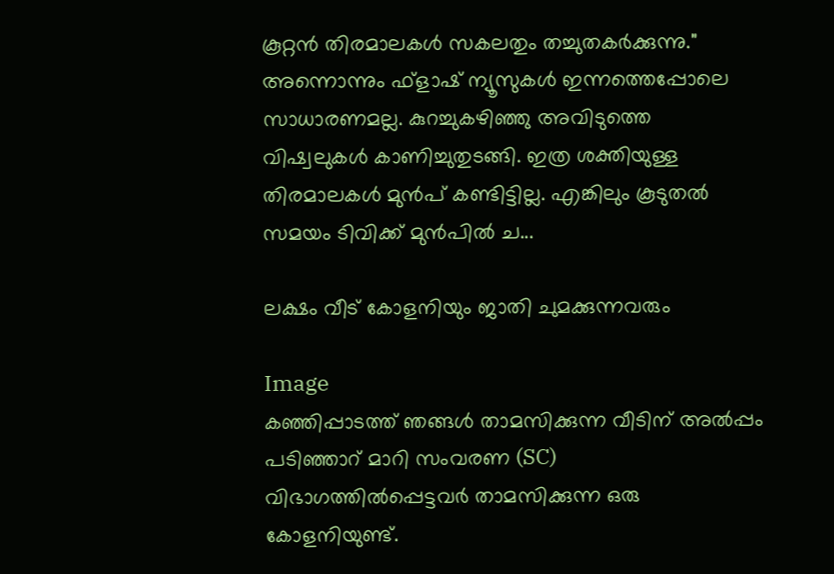കൂറ്റൻ തിരമാലകൾ സകലതും തച്ചുതകർക്കുന്നു." അന്നൊന്നും ഫ്‌ളാഷ് ന്യൂസുകൾ ഇന്നത്തെപ്പോലെ സാധാരണമല്ല. കുറച്ചുകഴിഞ്ഞു അവിടുത്തെ വിഷ്വലുകൾ കാണിച്ചുതുടങ്ങി. ഇത്ര ശക്തിയുള്ള തിരമാലകൾ മുൻപ് കണ്ടിട്ടില്ല. എങ്കിലും കൂടുതൽ സമയം ടിവിക്ക് മുൻപിൽ ച...

ലക്ഷം വീട് കോളനിയും ജാതി ചുമക്കുന്നവരും

Image
കഞ്ഞിപ്പാടത്ത് ഞങ്ങൾ താമസിക്കുന്ന വീടിന് അൽപ്പം പടിഞ്ഞാറ് മാറി സംവരണ (SC) വിഭാഗത്തിൽപ്പെട്ടവർ താമസിക്കുന്ന ഒരു കോളനിയുണ്ട്.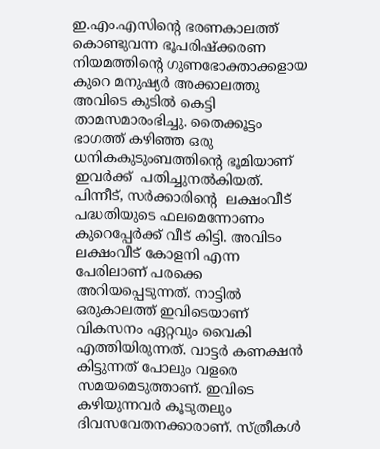ഇ.എം.എസിൻ്റെ ഭരണകാലത്ത് കൊണ്ടുവന്ന ഭൂപരിഷ്‌ക്കരണ നിയമത്തിൻ്റെ ഗുണഭോക്താക്കളായ കുറെ മനുഷ്യർ അക്കാലത്തു അവിടെ കുടിൽ കെട്ടി  താമസമാരംഭിച്ചു. തൈക്കൂട്ടം ഭാഗത്ത്‌ കഴിഞ്ഞ ഒരു ധനികകുടുംബത്തിൻ്റെ ഭൂമിയാണ് ഇവർക്ക്  പതിച്ചുനൽകിയത്. പിന്നീട്, സർക്കാരിൻ്റെ  ലക്ഷംവീട് പദ്ധതിയുടെ ഫലമെന്നോണം കുറെപ്പേർക്ക് വീട് കിട്ടി. അവിടം ലക്ഷംവീട് കോളനി എന്ന പേരിലാണ് പരക്കെ അറിയപ്പെടുന്നത്. നാട്ടിൽ ഒരുകാലത്ത് ഇവിടെയാണ് വികസനം ഏറ്റവും വൈകി എത്തിയിരുന്നത്. വാട്ടർ കണക്ഷൻ കിട്ടുന്നത് പോലും വളരെ സമയമെടുത്താണ്. ഇവിടെ കഴിയുന്നവർ കൂടുതലും ദിവസവേതനക്കാരാണ്. സ്ത്രീകൾ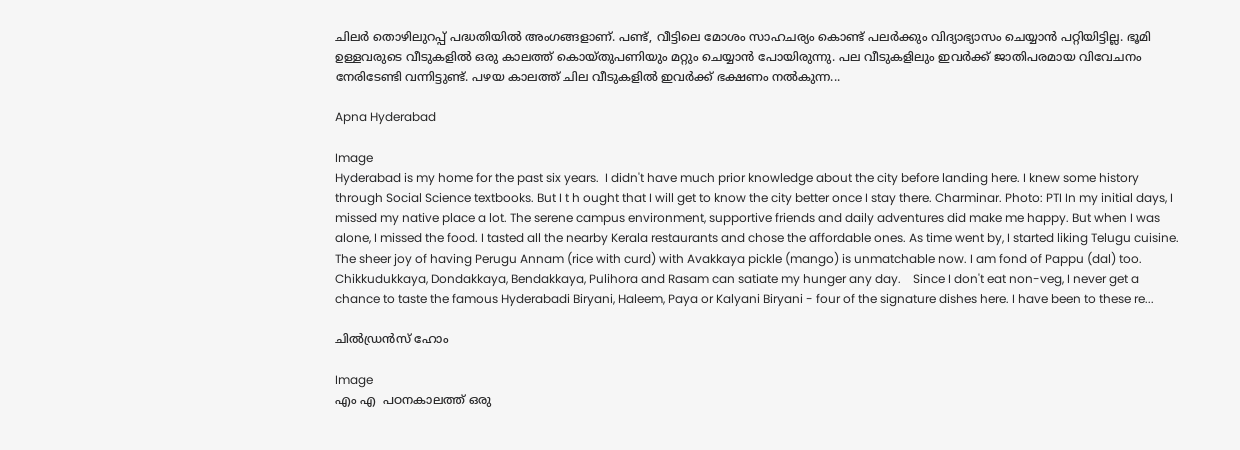ചിലർ തൊഴിലുറപ്പ് പദ്ധതിയിൽ അംഗങ്ങളാണ്. പണ്ട്, വീട്ടിലെ മോശം സാഹചര്യം കൊണ്ട് പലർക്കും വിദ്യാഭ്യാസം ചെയ്യാൻ പറ്റിയിട്ടില്ല. ഭൂമി ഉള്ളവരുടെ വീടുകളിൽ ഒരു കാലത്ത് കൊയ്തുപണിയും മറ്റും ചെയ്യാൻ പോയിരുന്നു. പല വീടുകളിലും ഇവർക്ക് ജാതിപരമായ വിവേചനം നേരിടേണ്ടി വന്നിട്ടുണ്ട്. പഴയ കാലത്ത് ചില വീടുകളിൽ ഇവർക്ക് ഭക്ഷണം നൽകുന്ന...

Apna Hyderabad

Image
Hyderabad is my home for the past six years.  I didn't have much prior knowledge about the city before landing here. I knew some history through Social Science textbooks. But I t h ought that I will get to know the city better once I stay there. Charminar. Photo: PTI In my initial days, I missed my native place a lot. The serene campus environment, supportive friends and daily adventures did make me happy. But when I was alone, I missed the food. I tasted all the nearby Kerala restaurants and chose the affordable ones. As time went by, I started liking Telugu cuisine. The sheer joy of having Perugu Annam (rice with curd) with Avakkaya pickle (mango) is unmatchable now. I am fond of Pappu (dal) too. Chikkudukkaya, Dondakkaya, Bendakkaya, Pulihora and Rasam can satiate my hunger any day.    Since I don't eat non-veg, I never get a chance to taste the famous Hyderabadi Biryani, Haleem, Paya or Kalyani Biryani - four of the signature dishes here. I have been to these re...

ചിൽഡ്രൻസ് ഹോം

Image
എം എ  പഠനകാലത്ത് ഒരു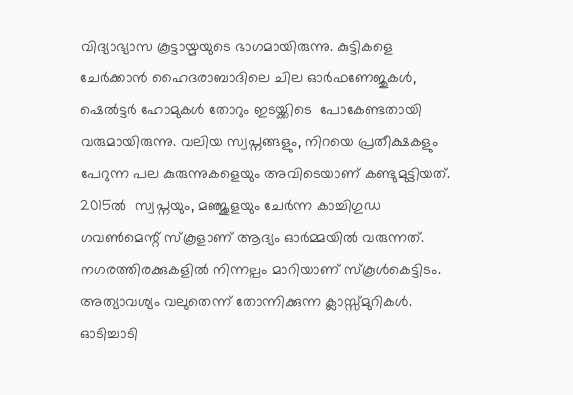വിദ്യാഭ്യാസ കൂട്ടായ്മയുടെ ഭാഗമായിരുന്നു. കുട്ടികളെ ചേർക്കാൻ ഹൈദരാബാദിലെ ചില ഓർഫണേജുകൾ, ഷെൽട്ടർ ഹോമുകൾ തോറും ഇടയ്ക്കിടെ  പോകേണ്ടതായി വരുമായിരുന്നു. വലിയ സ്വപ്നങ്ങളും, നിറയെ പ്രതീക്ഷകളും പേറുന്ന പല കുരുന്നുകളെയും അവിടെയാണ് കണ്ടുമുട്ടിയത്. 2015ൽ  സ്വപ്നയും, മഞ്ജുളയും ചേർന്ന കാച്ചിഗുഡ ഗവൺമെന്റ് സ്‌കൂളാണ് ആദ്യം ഓർമ്മയിൽ വരുന്നത്. നഗരത്തിരക്കുകളിൽ നിന്നല്പം മാറിയാണ് സ്‌കൂൾകെട്ടിടം. അത്യാവശ്യം വലുതെന്ന് തോന്നിക്കുന്ന ക്ലാസ്സ്മുറികൾ. ഓടിച്ചാടി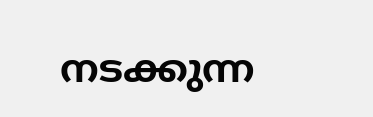നടക്കുന്ന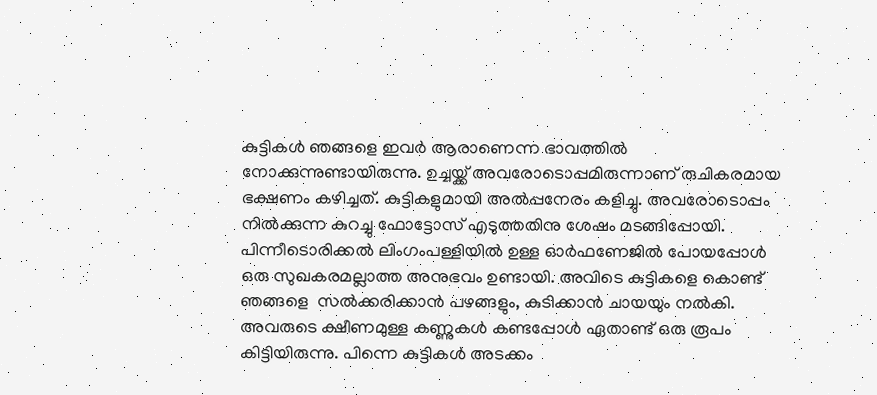കുട്ടികൾ ഞങ്ങളെ ഇവർ ആരാണെന്ന ഭാവത്തിൽ നോക്കുന്നുണ്ടായിരുന്നു. ഉച്ചയ്ക്ക് അവരോടൊപ്പമിരുന്നാണ് രുചികരമായ ഭക്ഷണം കഴിച്ചത്. കുട്ടികളുമായി അൽപ്പനേരം കളിച്ചു. അവരോടൊപ്പം നിൽക്കുന്ന കുറച്ചു ഫോട്ടോസ് എടുത്തതിനു ശേഷം മടങ്ങിപ്പോയി. പിന്നീടൊരിക്കൽ ലിംഗംപള്ളിയിൽ ഉള്ള ഓർഫണേജിൽ പോയപ്പോൾ ഒരു സുഖകരമല്ലാത്ത അനുഭവം ഉണ്ടായി. അവിടെ കുട്ടികളെ കൊണ്ട് ഞങ്ങളെ  സൽക്കരിക്കാൻ പഴങ്ങളും, കുടിക്കാൻ ചായയും നൽകി. അവരുടെ ക്ഷീണമുള്ള കണ്ണുകൾ കണ്ടപ്പോൾ ഏതാണ്ട് ഒരു രൂപം കിട്ടിയിരുന്നു. പിന്നെ കുട്ടികൾ അടക്കം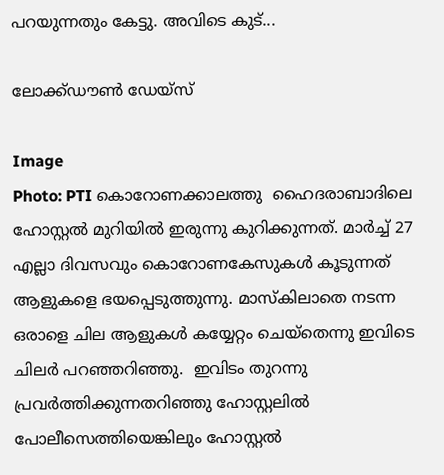പറയുന്നതും കേട്ടു. അവിടെ കുട്...

ലോക്ക്ഡൗൺ ഡേയ്‌സ്

Image
Photo: PTI കൊറോണക്കാലത്തു  ഹൈദരാബാദിലെ ഹോസ്റ്റൽ മുറിയിൽ ഇരുന്നു കുറിക്കുന്നത്. മാർച്ച് 27 എല്ലാ ദിവസവും കൊറോണകേസുകൾ കൂടുന്നത് ആളുകളെ ഭയപ്പെടുത്തുന്നു. മാസ്കിലാതെ നടന്ന ഒരാളെ ചില ആളുകൾ കയ്യേറ്റം ചെയ്തെന്നു ഇവിടെ ചിലർ പറഞ്ഞറിഞ്ഞു.  ഇവിടം തുറന്നു പ്രവർത്തിക്കുന്നതറിഞ്ഞു ഹോസ്റ്റലിൽ പോലീസെത്തിയെങ്കിലും ഹോസ്റ്റൽ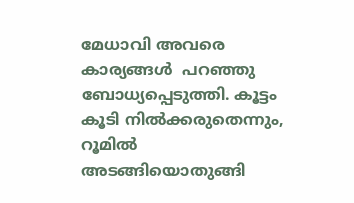മേധാവി അവരെ കാര്യങ്ങൾ  പറഞ്ഞു ബോധ്യപ്പെടുത്തി. കൂട്ടം കൂടി നിൽക്കരുതെന്നും, റൂമിൽ അടങ്ങിയൊതുങ്ങി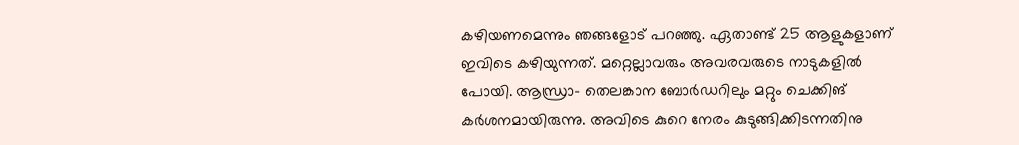കഴിയണമെന്നും ഞങ്ങളോട് പറഞ്ഞു. ഏതാണ്ട് 25 ആളുകളാണ് ഇവിടെ കഴിയുന്നത്. മറ്റെല്ലാവരും അവരവരുടെ നാടുകളിൽ പോയി. ആന്ധ്രാ- തെലങ്കാന ബോർഡറിലും മറ്റും ചെക്കിങ് കർശനമായിരുന്നു. അവിടെ കുറെ നേരം കുടുങ്ങിക്കിടന്നതിനു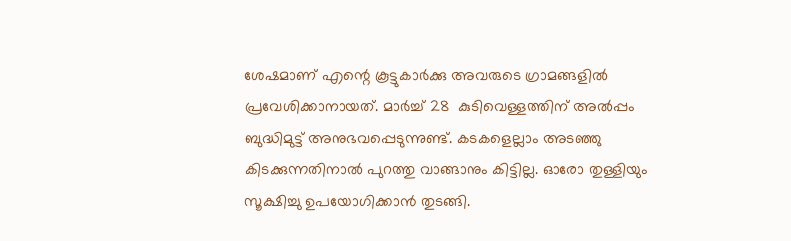ശേഷമാണ് എന്റെ കൂട്ടുകാർക്കു അവരുടെ ഗ്രാമങ്ങളിൽ പ്രവേശിക്കാനായത്. മാർച്ച് 28  കുടിവെള്ളത്തിന് അൽപ്പം ബുദ്ധിമുട്ട് അനുഭവപ്പെടുന്നുണ്ട്. കടകളെല്ലാം അടഞ്ഞു കിടക്കുന്നതിനാൽ പുറത്തു വാങ്ങാനും കിട്ടില്ല. ഓരോ തുള്ളിയും സൂക്ഷിച്ചു ഉപയോഗിക്കാൻ തുടങ്ങി.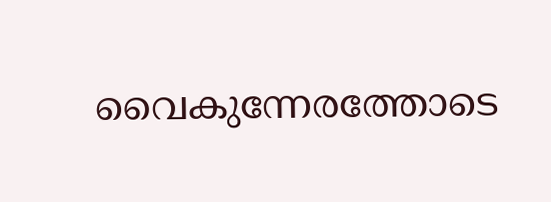വൈകുന്നേരത്തോടെ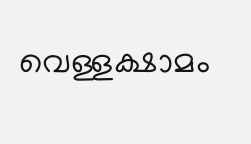വെള്ളക്ഷാമം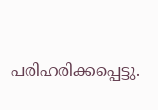പരിഹരിക്കപ്പെട്ടു.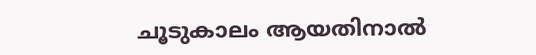ചൂടുകാലം ആയതിനാൽ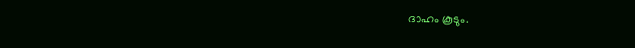ദാഹം കൂടും.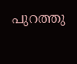പുറത്തു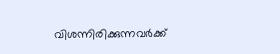വിശന്നിരിക്കുന്നവർക്ക്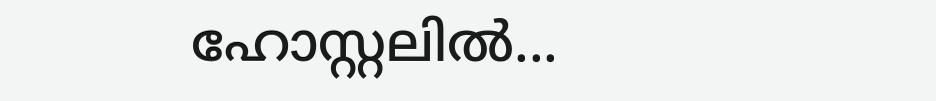ഹോസ്റ്റലിൽ...